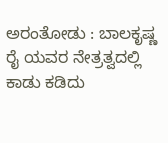ಅರಂತೋಡು : ಬಾಲಕೃಷ್ಣ ರೈ ಯವರ ನೇತ್ರತ್ವದಲ್ಲಿ ಕಾಡು ಕಡಿದು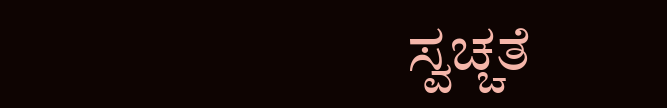ಸ್ವಚ್ಚತೆ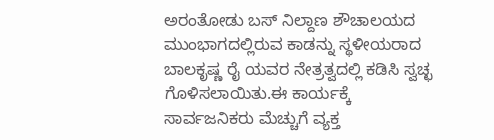ಅರಂತೋಡು ಬಸ್ ನಿಲ್ದಾಣ ಶೌಚಾಲಯದ ಮುಂಭಾಗದಲ್ಲಿರುವ ಕಾಡನ್ನು ಸ್ಥಳೀಯರಾದ ಬಾಲಕೃಷ್ಣ ರೈ ಯವರ ನೇತ್ರತ್ವದಲ್ಲಿ ಕಡಿಸಿ ಸ್ವಚ್ಛ ಗೊಳಿಸಲಾಯಿತು.ಈ ಕಾರ್ಯಕ್ಕೆ ಸಾರ್ವಜನಿಕರು ಮೆಚ್ಚುಗೆ ವ್ಯಕ್ತ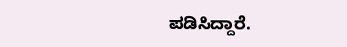ಪಡಿಸಿದ್ದಾರೆ.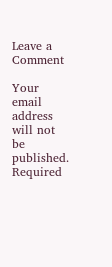Leave a Comment

Your email address will not be published. Required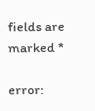fields are marked *

error: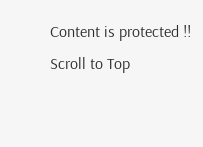Content is protected !!
Scroll to Top